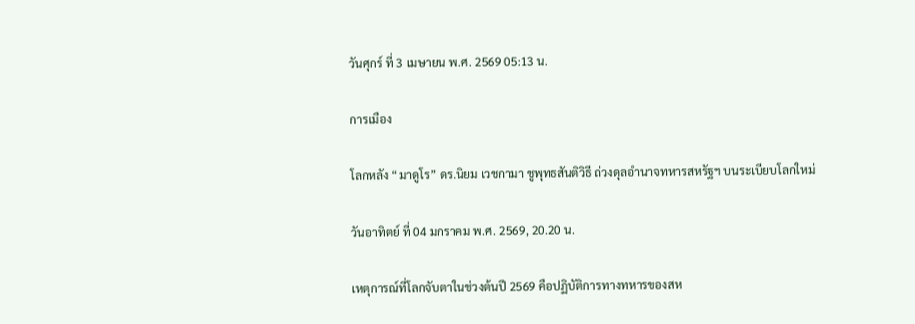วันศุกร์ ที่ 3 เมษายน พ.ศ. 2569 05:13 น.

การเมือง

โลกหลัง “มาดูโร” ดร.นิยม เวชกามา ชูพุทธสันติวิธี ถ่วงดุลอำนาจทหารสหรัฐฯ บนระเบียบโลกใหม่

วันอาทิตย์ ที่ 04 มกราคม พ.ศ. 2569, 20.20 น.

เหตุการณ์ที่โลกจับตาในช่วงต้นปี 2569 คือปฏิบัติการทางทหารของสห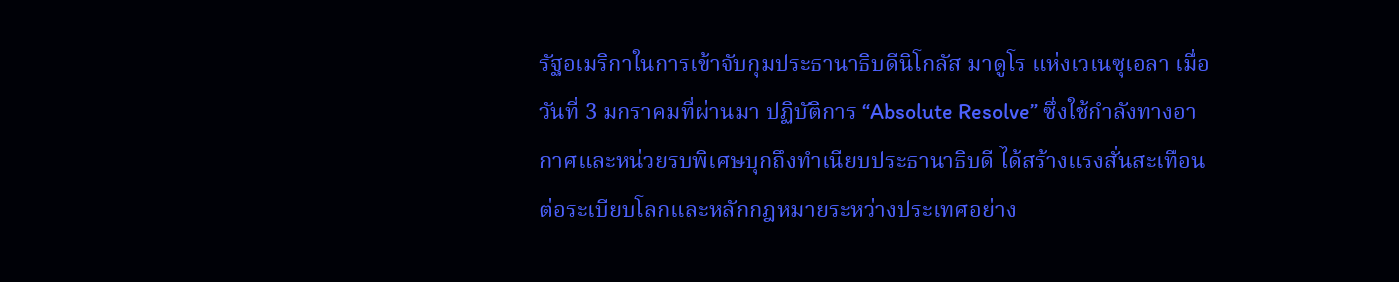รัฐอเมริกาในการเข้าจับกุมประธานาธิบดีนิโกลัส มาดูโร แห่งเวเนซุเอลา เมื่อวันที่ 3 มกราคมที่ผ่านมา ปฏิบัติการ “Absolute Resolve” ซึ่งใช้กำลังทางอากาศและหน่วยรบพิเศษบุกถึงทำเนียบประธานาธิบดี ได้สร้างแรงสั่นสะเทือนต่อระเบียบโลกและหลักกฎหมายระหว่างประเทศอย่าง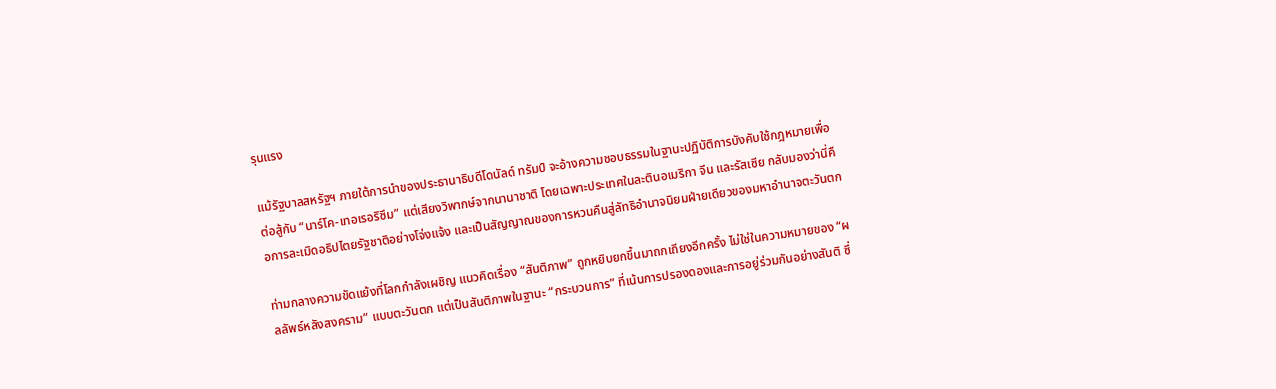รุนแรง

แม้รัฐบาลสหรัฐฯ ภายใต้การนำของประธานาธิบดีโดนัลด์ ทรัมป์ จะอ้างความชอบธรรมในฐานะปฏิบัติการบังคับใช้กฎหมายเพื่อต่อสู้กับ “นาร์โค-เทอเรอริซึม” แต่เสียงวิพากษ์จากนานาชาติ โดยเฉพาะประเทศในละตินอเมริกา จีน และรัสเซีย กลับมองว่านี่คือการละเมิดอธิปไตยรัฐชาติอย่างโจ่งแจ้ง และเป็นสัญญาณของการหวนคืนสู่ลัทธิอำนาจนิยมฝ่ายเดียวของมหาอำนาจตะวันตก

ท่ามกลางความขัดแย้งที่โลกกำลังเผชิญ แนวคิดเรื่อง “สันติภาพ” ถูกหยิบยกขึ้นมาถกเถียงอีกครั้ง ไม่ใช่ในความหมายของ “ผลลัพธ์หลังสงคราม” แบบตะวันตก แต่เป็นสันติภาพในฐานะ “กระบวนการ” ที่เน้นการปรองดองและการอยู่ร่วมกันอย่างสันติ ซึ่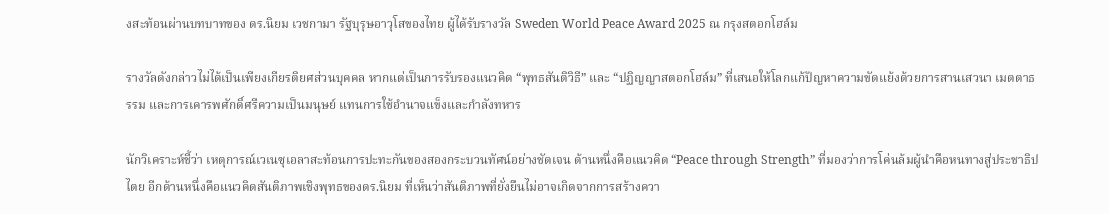งสะท้อนผ่านบทบาทของ ดร.นิยม เวชกามา รัฐบุรุษอาวุโสของไทย ผู้ได้รับรางวัล Sweden World Peace Award 2025 ณ กรุงสตอกโฮล์ม

รางวัลดังกล่าวไม่ได้เป็นเพียงเกียรติยศส่วนบุคคล หากแต่เป็นการรับรองแนวคิด “พุทธสันติวิธี” และ “ปฏิญญาสตอกโฮล์ม” ที่เสนอให้โลกแก้ปัญหาความขัดแย้งด้วยการสานเสวนา เมตตาธรรม และการเคารพศักดิ์ศรีความเป็นมนุษย์ แทนการใช้อำนาจแข็งและกำลังทหาร

นักวิเคราะห์ชี้ว่า เหตุการณ์เวเนซุเอลาสะท้อนการปะทะกันของสองกระบวนทัศน์อย่างชัดเจน ด้านหนึ่งคือแนวคิด “Peace through Strength” ที่มองว่าการโค่นล้มผู้นำคือหนทางสู่ประชาธิปไตย อีกด้านหนึ่งคือแนวคิดสันติภาพเชิงพุทธของดร.นิยม ที่เห็นว่าสันติภาพที่ยั่งยืนไม่อาจเกิดจากการสร้างควา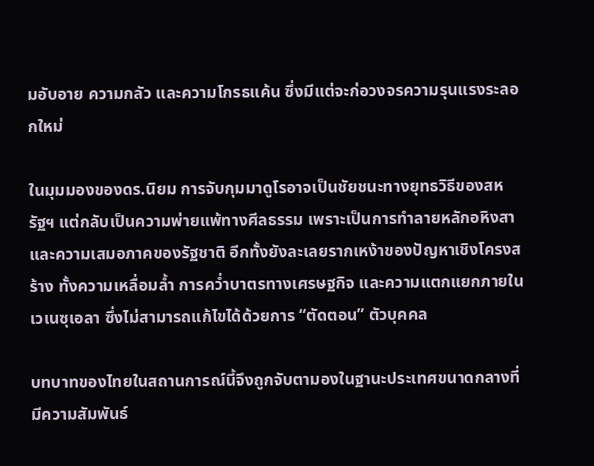มอับอาย ความกลัว และความโกรธแค้น ซึ่งมีแต่จะก่อวงจรความรุนแรงระลอกใหม่

ในมุมมองของดร.นิยม การจับกุมมาดูโรอาจเป็นชัยชนะทางยุทธวิธีของสหรัฐฯ แต่กลับเป็นความพ่ายแพ้ทางศีลธรรม เพราะเป็นการทำลายหลักอหิงสาและความเสมอภาคของรัฐชาติ อีกทั้งยังละเลยรากเหง้าของปัญหาเชิงโครงสร้าง ทั้งความเหลื่อมล้ำ การคว่ำบาตรทางเศรษฐกิจ และความแตกแยกภายในเวเนซุเอลา ซึ่งไม่สามารถแก้ไขได้ด้วยการ “ตัดตอน” ตัวบุคคล

บทบาทของไทยในสถานการณ์นี้จึงถูกจับตามองในฐานะประเทศขนาดกลางที่มีความสัมพันธ์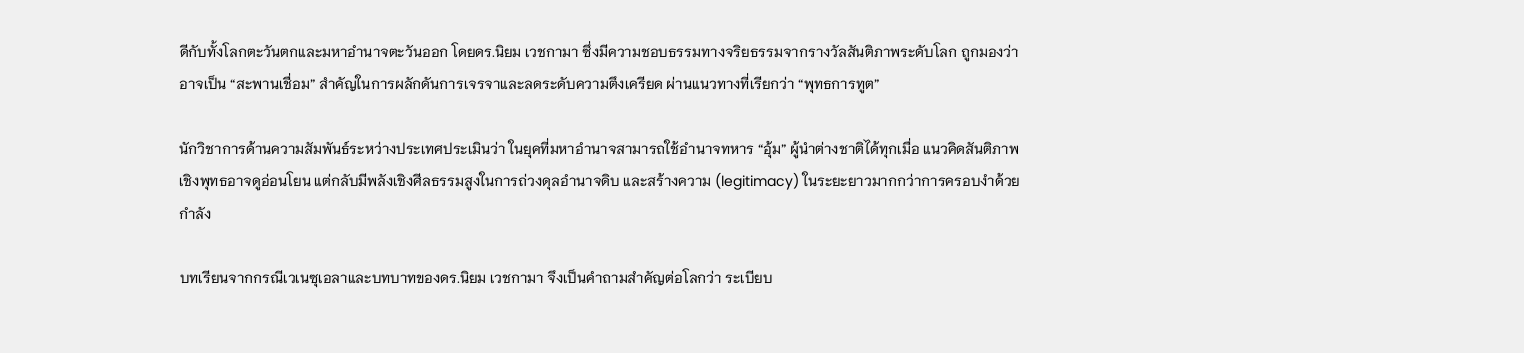ดีกับทั้งโลกตะวันตกและมหาอำนาจตะวันออก โดยดร.นิยม เวชกามา ซึ่งมีความชอบธรรมทางจริยธรรมจากรางวัลสันติภาพระดับโลก ถูกมองว่าอาจเป็น “สะพานเชื่อม” สำคัญในการผลักดันการเจรจาและลดระดับความตึงเครียด ผ่านแนวทางที่เรียกว่า “พุทธการทูต”

นักวิชาการด้านความสัมพันธ์ระหว่างประเทศประเมินว่า ในยุคที่มหาอำนาจสามารถใช้อำนาจทหาร “อุ้ม” ผู้นำต่างชาติได้ทุกเมื่อ แนวคิดสันติภาพเชิงพุทธอาจดูอ่อนโยน แต่กลับมีพลังเชิงศีลธรรมสูงในการถ่วงดุลอำนาจดิบ และสร้างความ (legitimacy) ในระยะยาวมากกว่าการครอบงำด้วยกำลัง

บทเรียนจากกรณีเวเนซุเอลาและบทบาทของดร.นิยม เวชกามา จึงเป็นคำถามสำคัญต่อโลกว่า ระเบียบ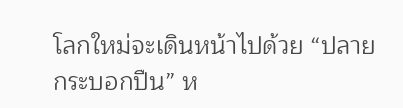โลกใหม่จะเดินหน้าไปด้วย “ปลายกระบอกปืน” ห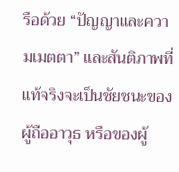รือด้วย “ปัญญาและความเมตตา” และสันติภาพที่แท้จริงจะเป็นชัยชนะของผู้ถืออาวุธ หรือของผู้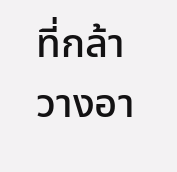ที่กล้าวางอา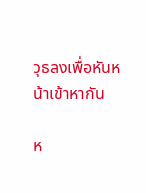วุธลงเพื่อหันหน้าเข้าหากัน

ห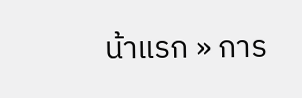น้าแรก » การ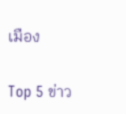เมือง

Top 5 ข่าว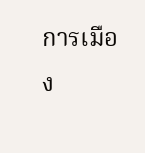การเมือง